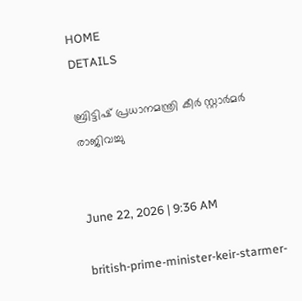HOME
DETAILS

ബ്രിട്ടിഷ് പ്രധാനമന്ത്രി കീര്‍ സ്റ്റാര്‍മര്‍ രാജിവച്ചു


June 22, 2026 | 9:36 AM

british-prime-minister-keir-starmer-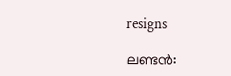resigns

ലണ്ടന്‍: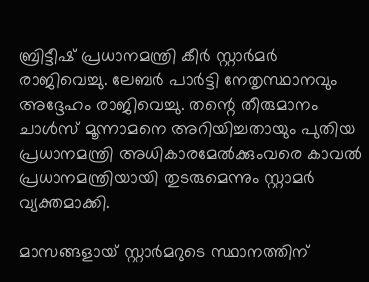ബ്രിട്ടീഷ് പ്രധാനമന്ത്രി കീര്‍ സ്റ്റാര്‍മര്‍ രാജിവെച്ചു. ലേബര്‍ പാര്‍ട്ടി നേതൃസ്ഥാനവും അദ്ദേഹം രാജിവെച്ചു. തന്റെ തീരുമാനം ചാള്‍സ് മൂന്നാമനെ അറിയിച്ചതായും പുതിയ പ്രധാനമന്ത്രി അധികാരമേല്‍ക്കുംവരെ കാവല്‍ പ്രധാനമന്ത്രിയായി തുടരുമെന്നും സ്റ്റാമര്‍ വ്യക്തമാക്കി.

മാസങ്ങളായ് സ്റ്റാര്‍മറുടെ സ്ഥാനത്തിന്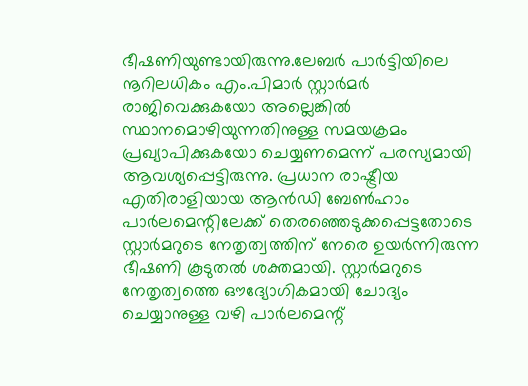ഭീഷണിയുണ്ടായിരുന്നു.ലേബര്‍ പാര്‍ട്ടിയിലെ നൂറിലധികം എം.പിമാര്‍ സ്റ്റാര്‍മര്‍ രാജിവെക്കുകയോ അല്ലെങ്കില്‍ സ്ഥാനമൊഴിയുന്നതിനുള്ള സമയക്രമം പ്രഖ്യാപിക്കുകയോ ചെയ്യണമെന്ന് പരസ്യമായി ആവശ്യപ്പെട്ടിരുന്നു. പ്രധാന രാഷ്ട്രീയ എതിരാളിയായ ആന്‍ഡി ബേണ്‍ഹാം പാര്‍ലമെന്റിലേക്ക് തെരഞ്ഞെടുക്കപ്പെട്ടതോടെ സ്റ്റാര്‍മറുടെ നേതൃത്വത്തിന് നേരെ ഉയര്‍ന്നിരുന്ന ഭീഷണി കൂടുതല്‍ ശക്തമായി. സ്റ്റാര്‍മറുടെ നേതൃത്വത്തെ ഔദ്യോഗികമായി ചോദ്യം ചെയ്യാനുള്ള വഴി പാര്‍ലമെന്റ്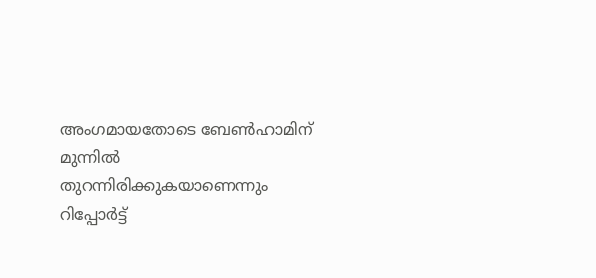അംഗമായതോടെ ബേണ്‍ഹാമിന് മുന്നില്‍ തുറന്നിരിക്കുകയാണെന്നും റിപ്പോര്‍ട്ട്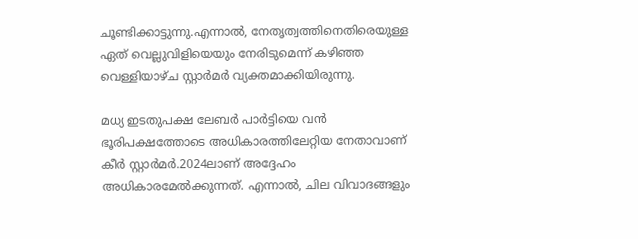ചൂണ്ടിക്കാട്ടുന്നു.എന്നാല്‍, നേതൃത്വത്തിനെതിരെയുള്ള ഏത് വെല്ലുവിളിയെയും നേരിടുമെന്ന് കഴിഞ്ഞ വെള്ളിയാഴ്ച സ്റ്റാര്‍മര്‍ വ്യക്തമാക്കിയിരുന്നു.

മധ്യ ഇടതുപക്ഷ ലേബര്‍ പാര്‍ട്ടിയെ വന്‍ ഭൂരിപക്ഷത്തോടെ അധികാരത്തിലേറ്റിയ നേതാവാണ് കീര്‍ സ്റ്റാര്‍മര്‍.2024ലാണ് അദ്ദേഹം അധികാരമേല്‍ക്കുന്നത്. എന്നാല്‍, ചില വിവാദങ്ങളും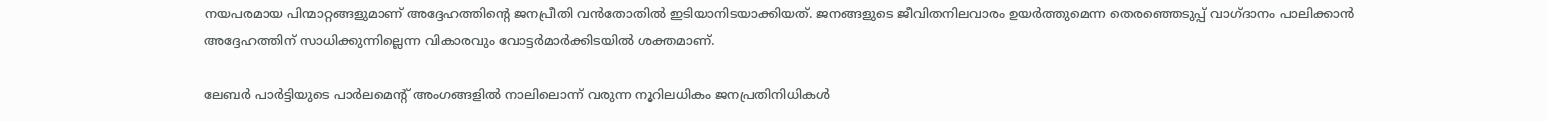നയപരമായ പിന്മാറ്റങ്ങളുമാണ് അദ്ദേഹത്തിന്റെ ജനപ്രീതി വന്‍തോതില്‍ ഇടിയാനിടയാക്കിയത്. ജനങ്ങളുടെ ജീവിതനിലവാരം ഉയര്‍ത്തുമെന്ന തെരഞ്ഞെടുപ്പ് വാഗ്ദാനം പാലിക്കാന്‍ അദ്ദേഹത്തിന് സാധിക്കുന്നില്ലെന്ന വികാരവും വോട്ടര്‍മാര്‍ക്കിടയില്‍ ശക്തമാണ്.

ലേബര്‍ പാര്‍ട്ടിയുടെ പാര്‍ലമെന്റ് അംഗങ്ങളില്‍ നാലിലൊന്ന് വരുന്ന നൂറിലധികം ജനപ്രതിനിധികള്‍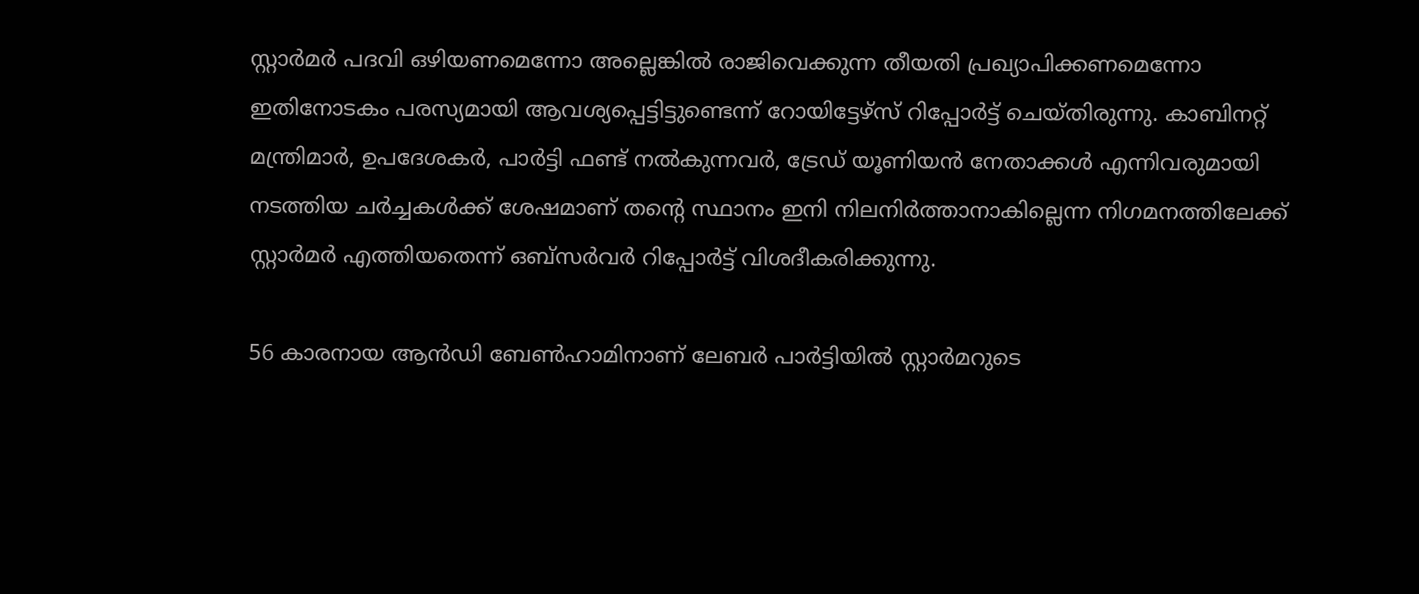സ്റ്റാര്‍മര്‍ പദവി ഒഴിയണമെന്നോ അല്ലെങ്കില്‍ രാജിവെക്കുന്ന തീയതി പ്രഖ്യാപിക്കണമെന്നോ ഇതിനോടകം പരസ്യമായി ആവശ്യപ്പെട്ടിട്ടുണ്ടെന്ന് റോയിട്ടേഴ്‌സ് റിപ്പോര്‍ട്ട് ചെയ്തിരുന്നു. കാബിനറ്റ് മന്ത്രിമാര്‍, ഉപദേശകര്‍, പാര്‍ട്ടി ഫണ്ട് നല്‍കുന്നവര്‍, ട്രേഡ് യൂണിയന്‍ നേതാക്കള്‍ എന്നിവരുമായി നടത്തിയ ചര്‍ച്ചകള്‍ക്ക് ശേഷമാണ് തന്റെ സ്ഥാനം ഇനി നിലനിര്‍ത്താനാകില്ലെന്ന നിഗമനത്തിലേക്ക് സ്റ്റാര്‍മര്‍ എത്തിയതെന്ന് ഒബ്‌സര്‍വര്‍ റിപ്പോര്‍ട്ട് വിശദീകരിക്കുന്നു.

56 കാരനായ ആന്‍ഡി ബേണ്‍ഹാമിനാണ് ലേബര്‍ പാര്‍ട്ടിയില്‍ സ്റ്റാര്‍മറുടെ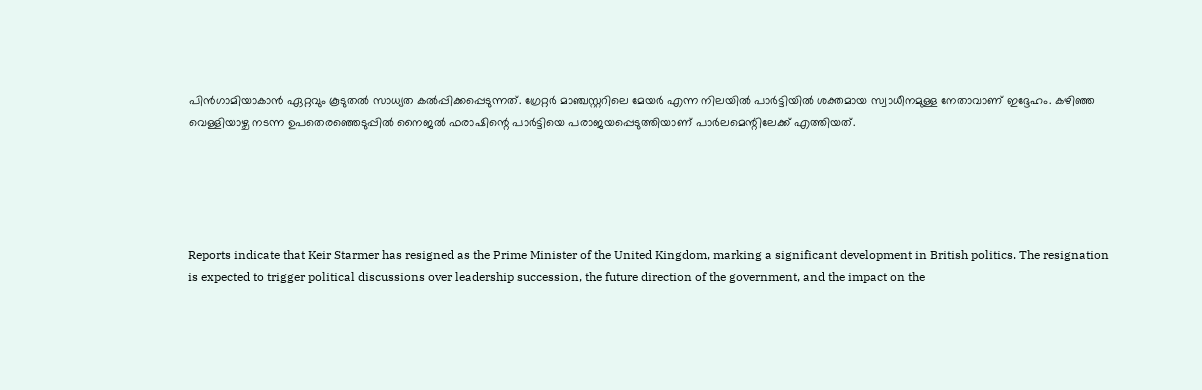പിന്‍ഗാമിയാകാന്‍ ഏറ്റവും കൂടുതല്‍ സാധ്യത കല്‍പ്പിക്കപ്പെടുന്നത്. ഗ്രേറ്റര്‍ മാഞ്ചസ്റ്ററിലെ മേയര്‍ എന്ന നിലയില്‍ പാര്‍ട്ടിയില്‍ ശക്തമായ സ്വാധീനമുള്ള നേതാവാണ് ഇദ്ദേഹം. കഴിഞ്ഞ വെള്ളിയാഴ്ച നടന്ന ഉപതെരഞ്ഞെടുപ്പില്‍ നൈജല്‍ ഫരാഷിന്റെ പാര്‍ട്ടിയെ പരാജയപ്പെടുത്തിയാണ് പാര്‍ലമെന്റിലേക്ക് എത്തിയത്.





Reports indicate that Keir Starmer has resigned as the Prime Minister of the United Kingdom, marking a significant development in British politics. The resignation is expected to trigger political discussions over leadership succession, the future direction of the government, and the impact on the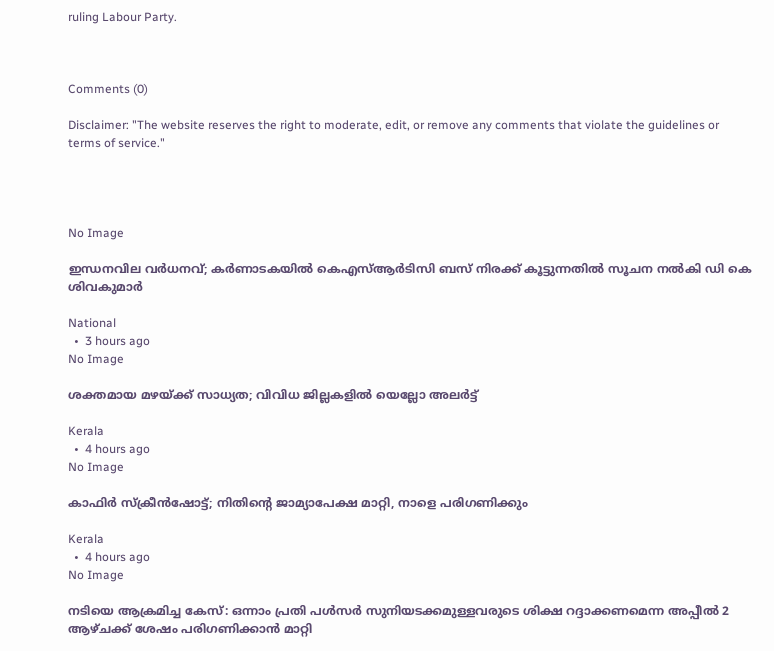ruling Labour Party.



Comments (0)

Disclaimer: "The website reserves the right to moderate, edit, or remove any comments that violate the guidelines or terms of service."




No Image

ഇന്ധനവില വര്‍ധനവ്; കര്‍ണാടകയില്‍ കെഎസ്ആര്‍ടിസി ബസ് നിരക്ക് കൂട്ടുന്നതില്‍ സൂചന നല്‍കി ഡി കെ ശിവകുമാര്‍

National
  •  3 hours ago
No Image

ശക്തമായ മഴയ്ക്ക് സാധ്യത; വിവിധ ജില്ലകളില്‍ യെല്ലോ അലര്‍ട്ട്

Kerala
  •  4 hours ago
No Image

കാഫിര്‍ സ്‌ക്രീന്‍ഷോട്ട്; നിതിന്റെ ജാമ്യാപേക്ഷ മാറ്റി, നാളെ പരിഗണിക്കും

Kerala
  •  4 hours ago
No Image

നടിയെ ആക്രമിച്ച കേസ്: ഒന്നാം പ്രതി പൾസർ സുനിയടക്കമുള്ളവരുടെ ശിക്ഷ റദ്ദാക്കണമെന്ന അപ്പീൽ 2 ആഴ്ചക്ക് ശേഷം പരിഗണിക്കാൻ മാറ്റി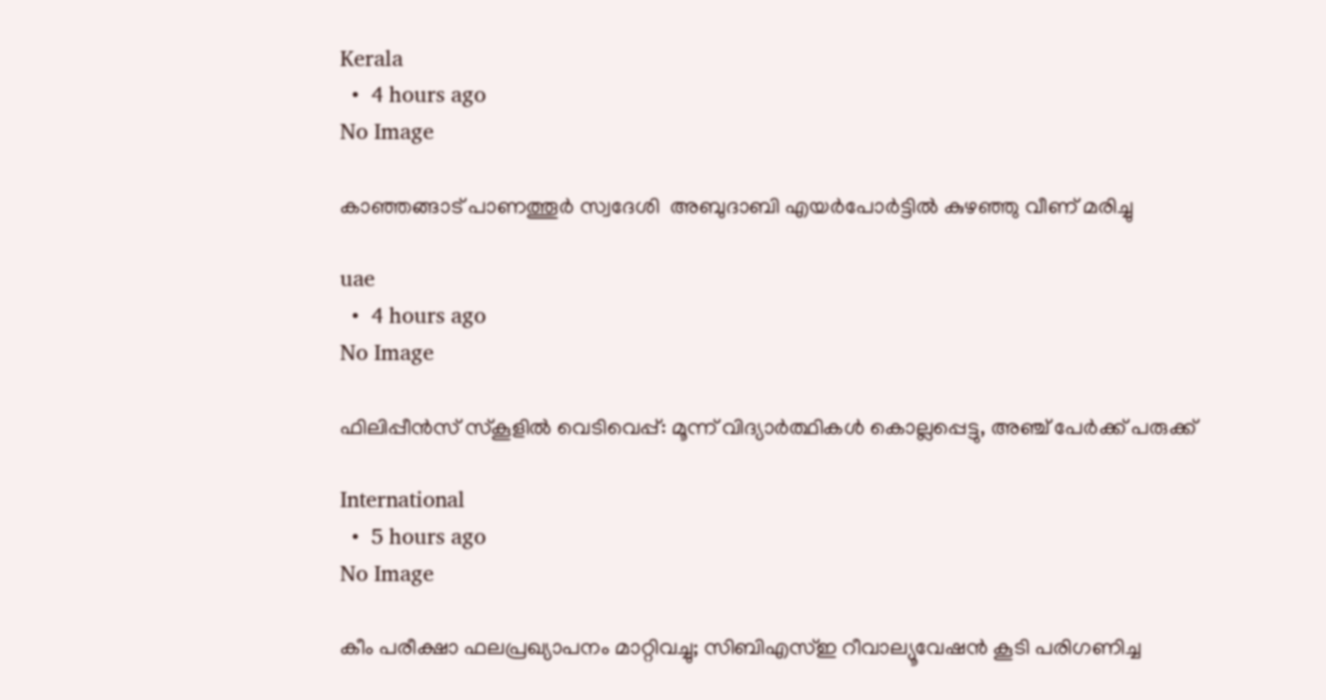Kerala
  •  4 hours ago
No Image

കാഞ്ഞങ്ങാട് പാണത്തൂര്‍ സ്വദേശി  അബുദാബി എയര്‍പോര്‍ട്ടില്‍ കുഴഞ്ഞു വീണ് മരിച്ചു

uae
  •  4 hours ago
No Image

ഫിലിപ്പീന്‍സ് സ്‌കൂളില്‍ വെടിവെപ്പ്: മൂന്ന് വിദ്യാര്‍ത്ഥികള്‍ കൊല്ലപ്പെട്ടു, അഞ്ച് പേര്‍ക്ക് പരുക്ക്

International
  •  5 hours ago
No Image

കീം പരീക്ഷാ ഫലപ്രഖ്യാപനം മാറ്റിവച്ചു; സിബിഎസ്ഇ റീവാല്യൂവേഷന്‍ കൂടി പരിഗണിച്ച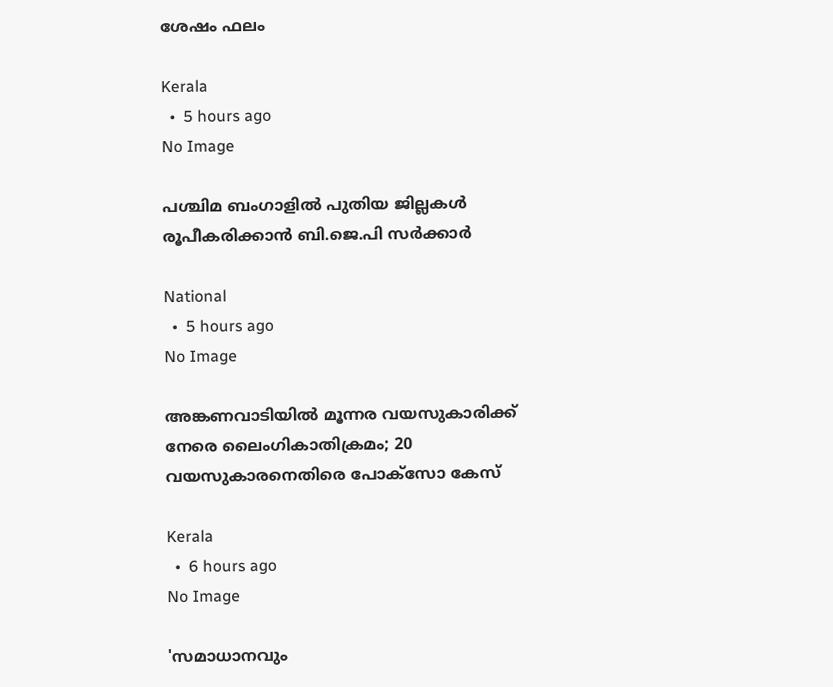ശേഷം ഫലം

Kerala
  •  5 hours ago
No Image

പശ്ചിമ ബംഗാളില്‍ പുതിയ ജില്ലകള്‍ രൂപീകരിക്കാന്‍ ബി.ജെ.പി സര്‍ക്കാര്‍

National
  •  5 hours ago
No Image

അങ്കണവാടിയില്‍ മൂന്നര വയസുകാരിക്ക് നേരെ ലൈംഗികാതിക്രമം; 20 വയസുകാരനെതിരെ പോക്‌സോ കേസ്

Kerala
  •  6 hours ago
No Image

'സമാധാനവും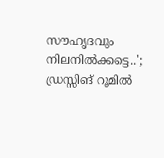സൗഹൃദവും നിലനിൽക്കട്ടെ..'; ഡ്രസ്സിങ് റൂമിൽ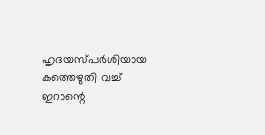ഹൃദയസ്പർശിയായ കത്തെഴുതി വച്ച് ഇറാന്റെ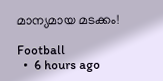മാന്യമായ മടക്കം!

Football
  •  6 hours ago